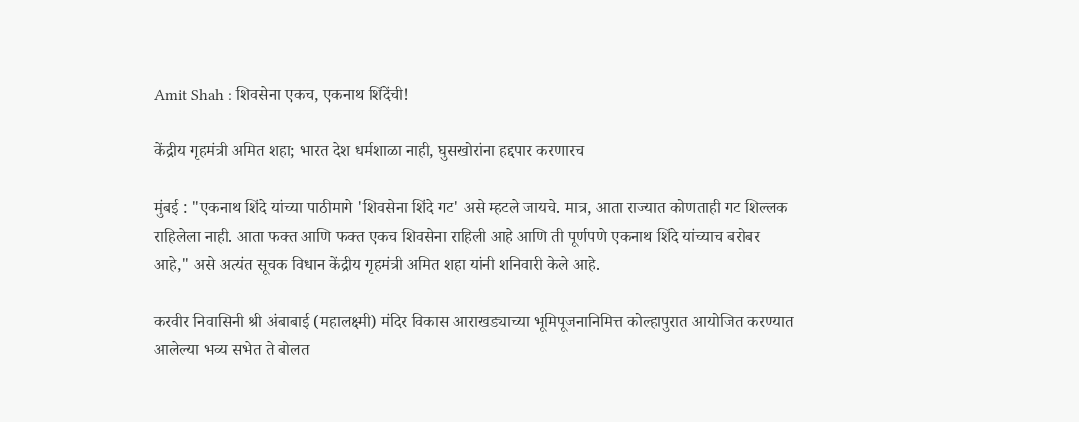Amit Shah : शिवसेना एकच, एकनाथ शिंदेंची!

केंद्रीय गृहमंत्री अमित शहा; भारत देश धर्मशाळा नाही, घुसखोरांना हद्दपार करणारच

मुंबई : "एकनाथ शिंदे यांच्या पाठीमागे 'शिवसेना शिंदे गट' असे म्हटले जायचे. मात्र, आता राज्यात कोणताही गट शिल्लक राहिलेला नाही. आता फक्त आणि फक्त एकच शिवसेना राहिली आहे आणि ती पूर्णपणे एकनाथ शिंदे यांच्याच बरोबर आहे," असे अत्यंत सूचक विधान केंद्रीय गृहमंत्री अमित शहा यांनी शनिवारी केले आहे.

करवीर निवासिनी श्री अंबाबाई (महालक्ष्मी) मंदिर विकास आराखड्याच्या भूमिपूजनानिमित्त कोल्हापुरात आयोजित करण्यात आलेल्या भव्य सभेत ते बोलत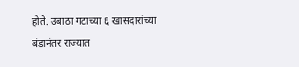होते. उबाठा गटाच्या ६ खासदारांच्या बंडानंतर राज्यात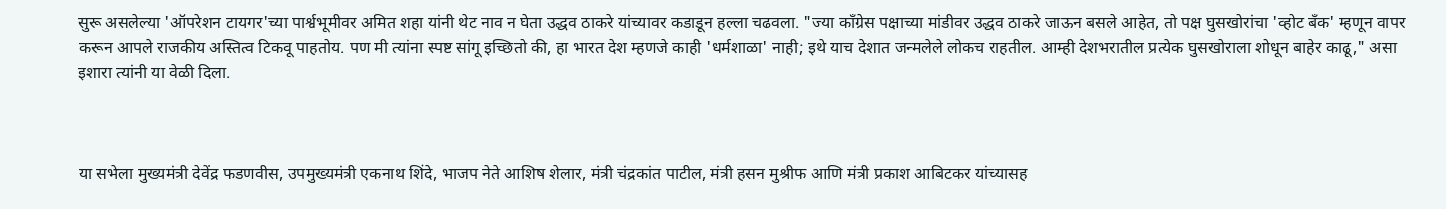सुरू असलेल्या 'ऑपरेशन टायगर'च्या पार्श्वभूमीवर अमित शहा यांनी थेट नाव न घेता उद्धव ठाकरे यांच्यावर कडाडून हल्ला चढवला. "ज्या काँग्रेस पक्षाच्या मांडीवर उद्धव ठाकरे जाऊन बसले आहेत, तो पक्ष घुसखोरांचा 'व्होट बँक' म्हणून वापर करून आपले राजकीय अस्तित्व टिकवू पाहतोय. पण मी त्यांना स्पष्ट सांगू इच्छितो की, हा भारत देश म्हणजे काही 'धर्मशाळा' नाही; इथे याच देशात जन्मलेले लोकच राहतील. आम्ही देशभरातील प्रत्येक घुसखोराला शोधून बाहेर काढू," असा इशारा त्यांनी या वेळी दिला.



या सभेला मुख्यमंत्री देवेंद्र फडणवीस, उपमुख्यमंत्री एकनाथ शिंदे, भाजप नेते आशिष शेलार, मंत्री चंद्रकांत पाटील, मंत्री हसन मुश्रीफ आणि मंत्री प्रकाश आबिटकर यांच्यासह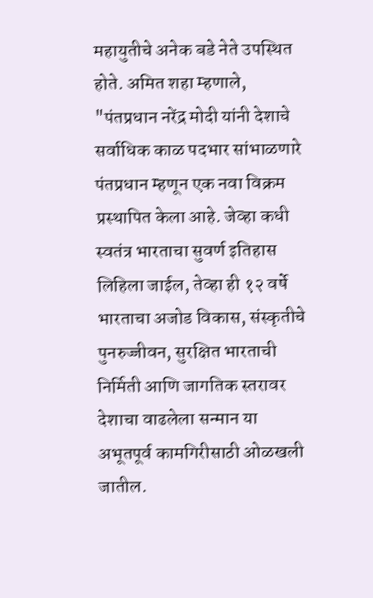महायुतीचे अनेक बडे नेते उपस्थित होते. अमित शहा म्हणाले, "पंतप्रधान नरेंद्र मोदी यांनी देशाचे सर्वाधिक काळ पदभार सांभाळणारे पंतप्रधान म्हणून एक नवा विक्रम प्रस्थापित केला आहे. जेव्हा कधी स्वतंत्र भारताचा सुवर्ण इतिहास लिहिला जाईल, तेव्हा ही १२ वर्षे भारताचा अजोड विकास, संस्कृतीचे पुनरुज्जीवन, सुरक्षित भारताची निर्मिती आणि जागतिक स्तरावर देशाचा वाढलेला सन्मान या अभूतपूर्व कामगिरीसाठी ओळखली जातील.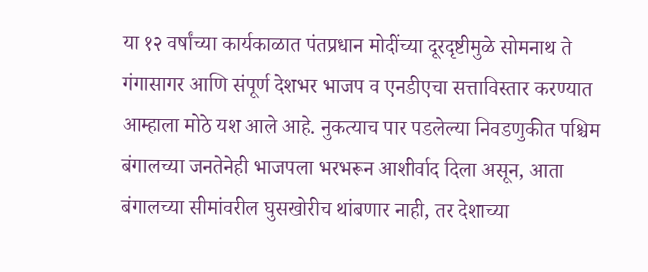या १२ वर्षांच्या कार्यकाळात पंतप्रधान मोदींच्या दूरदृष्टीमुळे सोमनाथ ते गंगासागर आणि संपूर्ण देशभर भाजप व एनडीएचा सत्ताविस्तार करण्यात आम्हाला मोठे यश आले आहे. नुकत्याच पार पडलेल्या निवडणुकीत पश्चिम बंगालच्या जनतेनेही भाजपला भरभरून आशीर्वाद दिला असून, आता बंगालच्या सीमांवरील घुसखोरीच थांबणार नाही, तर देशाच्या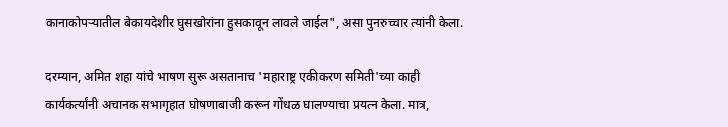कानाकोपऱ्यातील बेकायदेशीर घुसखोरांना हुसकावून लावले जाईल", असा पुनरुच्चार त्यांनी केला.

दरम्यान, अमित शहा यांचे भाषण सुरू असतानाच 'महाराष्ट्र एकीकरण समिती'च्या काही कार्यकर्त्यांनी अचानक सभागृहात घोषणाबाजी करून गोंधळ घालण्याचा प्रयत्न केला. मात्र,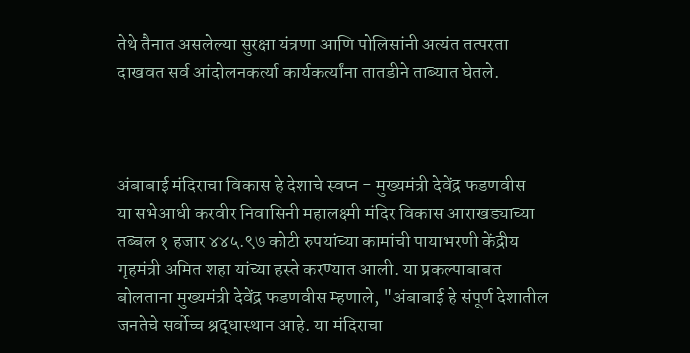तेथे तैनात असलेल्या सुरक्षा यंत्रणा आणि पोलिसांनी अत्यंत तत्परता दाखवत सर्व आंदोलनकर्त्या कार्यकर्त्यांना तातडीने ताब्यात घेतले.



अंबाबाई मंदिराचा विकास हे देशाचे स्वप्न - मुख्यमंत्री देवेंद्र फडणवीस
या सभेआधी करवीर निवासिनी महालक्ष्मी मंदिर विकास आराखड्याच्या तब्बल १ हजार ४४५.९७ कोटी रुपयांच्या कामांची पायाभरणी केंद्रीय गृहमंत्री अमित शहा यांच्या हस्ते करण्यात आली. या प्रकल्पाबाबत बोलताना मुख्यमंत्री देवेंद्र फडणवीस म्हणाले, "अंबाबाई हे संपूर्ण देशातील जनतेचे सर्वोच्च श्रद्धास्थान आहे. या मंदिराचा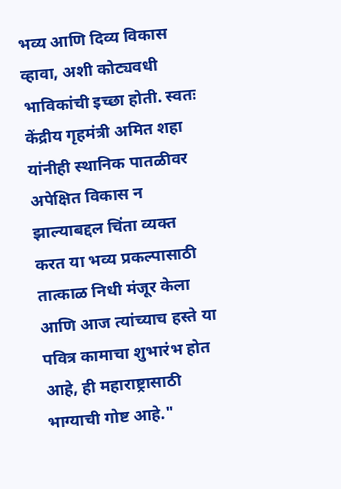भव्य आणि दिव्य विकास व्हावा, अशी कोट्यवधी भाविकांची इच्छा होती. स्वतः केंद्रीय गृहमंत्री अमित शहा यांनीही स्थानिक पातळीवर अपेक्षित विकास न झाल्याबद्दल चिंता व्यक्त करत या भव्य प्रकल्पासाठी तात्काळ निधी मंजूर केला आणि आज त्यांच्याच हस्ते या पवित्र कामाचा शुभारंभ होत आहे, ही महाराष्ट्रासाठी भाग्याची गोष्ट आहे."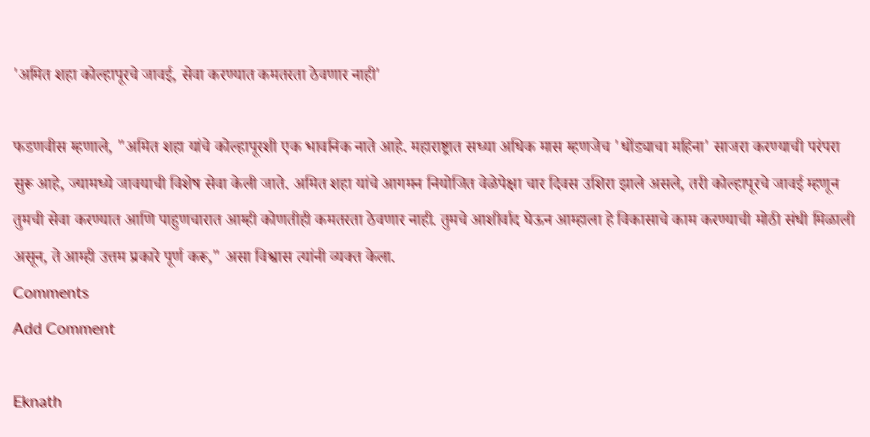'अमित शहा कोल्हापूरचे जावई, सेवा करण्यात कमतरता ठेवणार नाही'

फडणवीस म्हणाले, "अमित शहा यांचे कोल्हापूरशी एक भावनिक नाते आहे. महाराष्ट्रात सध्या अधिक मास म्हणजेच 'धोंड्याचा महिना' साजरा करण्याची परंपरा सुरू आहे, ज्यामध्ये जावयाची विशेष सेवा केली जाते. अमित शहा यांचे आगमन नियोजित वेळेपेक्षा चार दिवस उशिरा झाले असले, तरी कोल्हापूरचे जावई म्हणून तुमची सेवा करण्यात आणि पाहुणचारात आम्ही कोणतीही कमतरता ठेवणार नाही. तुमचे आशीर्वाद घेऊन आम्हाला हे विकासाचे काम करण्याची मोठी संधी मिळाली असून, ते आम्ही उत्तम प्रकारे पूर्ण करू," असा विश्वास त्यांनी व्यक्त केला.
Comments
Add Comment

Eknath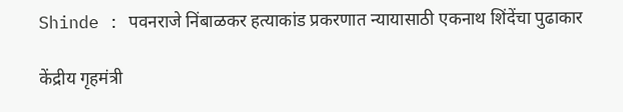Shinde : पवनराजे निंबाळकर हत्याकांड प्रकरणात न्यायासाठी एकनाथ शिंदेंचा पुढाकार

केंद्रीय गृहमंत्री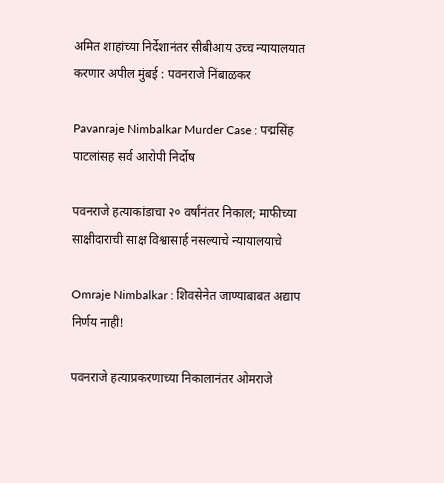अमित शाहांच्या निर्देशानंतर सीबीआय उच्च न्यायालयात करणार अपील मुंबई : पवनराजे निंबाळकर

Pavanraje Nimbalkar Murder Case : पद्मसिंह पाटलांसह सर्व आरोपी निर्दोष

पवनराजे हत्याकांडाचा २० वर्षांनंतर निकाल; माफीच्या साक्षीदाराची साक्ष विश्वासार्ह नसल्याचे न्यायालयाचे

Omraje Nimbalkar : शिवसेनेत जाण्याबाबत अद्याप निर्णय नाही!

पवनराजे हत्याप्रकरणाच्या निकालानंतर ओमराजे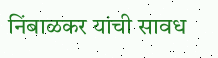निंबाळकर यांची सावध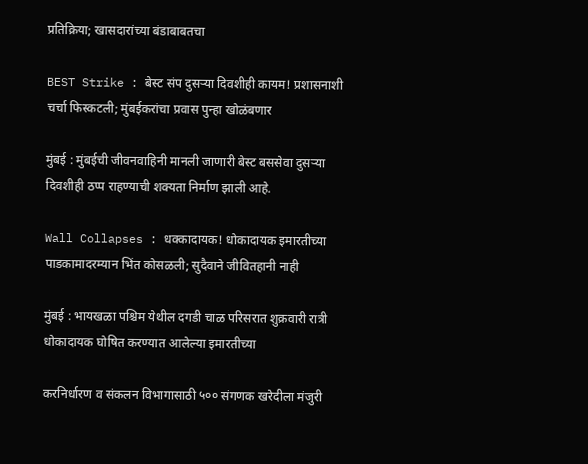प्रतिक्रिया; खासदारांच्या बंडाबाबतचा

BEST Strike : बेस्ट संप दुसऱ्या दिवशीही कायम! प्रशासनाशी चर्चा फिस्कटली; मुंबईकरांचा प्रवास पुन्हा खोळंबणार

मुंबई : मुंबईची जीवनवाहिनी मानली जाणारी बेस्ट बससेवा दुसऱ्या दिवशीही ठप्प राहण्याची शक्यता निर्माण झाली आहे.

Wall Collapses : धक्कादायक! धोकादायक इमारतीच्या पाडकामादरम्यान भिंत कोसळली; सुदैवाने जीवितहानी नाही

मुंबई : भायखळा पश्चिम येथील दगडी चाळ परिसरात शुक्रवारी रात्री धोकादायक घोषित करण्यात आलेल्या इमारतीच्या

करनिर्धारण व संकलन विभागासाठी ५०० संगणक खरेदीला मंजुरी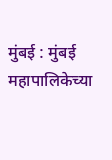मुंबई : मुंबई महापालिकेच्या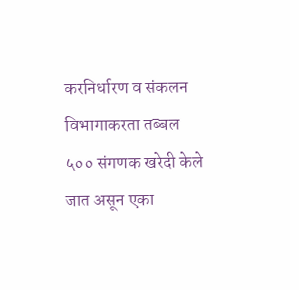करनिर्धारण व संकलन विभागाकरता तब्बल ५०० संगणक खरेदी केले जात असून एका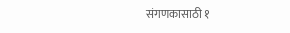संगणकासाठी १